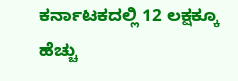ಕರ್ನಾಟಕದಲ್ಲಿ 12 ಲಕ್ಷಕ್ಕೂ ಹೆಚ್ಚು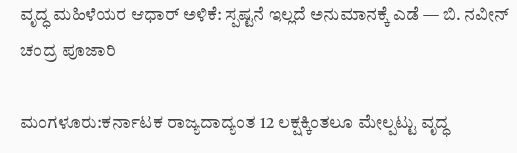ವೃದ್ಧ ಮಹಿಳೆಯರ ಆಧಾರ್ ಅಳಿಕೆ: ಸ್ಪಷ್ಟನೆ ಇಲ್ಲದೆ ಅನುಮಾನಕ್ಕೆ ಎಡೆ — ಬಿ. ನವೀನ್ ಚಂದ್ರ ಪೂಜಾರಿ

ಮಂಗಳೂರು:ಕರ್ನಾಟಕ ರಾಜ್ಯದಾದ್ಯಂತ 12 ಲಕ್ಷಕ್ಕಿಂತಲೂ ಮೇಲ್ಪಟ್ಟು ವೃದ್ಧ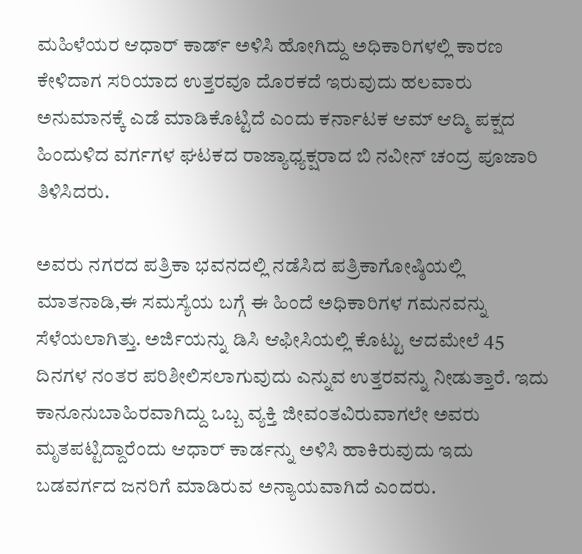ಮಹಿಳೆಯರ ಆಧಾರ್ ಕಾರ್ಡ್ ಅಳಿಸಿ ಹೋಗಿದ್ದು ಅಧಿಕಾರಿಗಳಲ್ಲಿ ಕಾರಣ ಕೇಳಿದಾಗ ಸರಿಯಾದ ಉತ್ತರವೂ ದೊರಕದೆ ಇರುವುದು ಹಲವಾರು ಅನುಮಾನಕ್ಕೆ ಎಡೆ ಮಾಡಿಕೊಟ್ಟಿದೆ ಎಂದು ಕರ್ನಾಟಕ ಆಮ್ ಆದ್ಮಿ ಪಕ್ಷದ ಹಿಂದುಳಿದ ವರ್ಗಗಳ ಘಟಕದ ರಾಜ್ಯಾಧ್ಯಕ್ಷರಾದ ಬಿ ನವೀನ್ ಚಂದ್ರ ಪೂಜಾರಿ ತಿಳಿಸಿದರು.

ಅವರು ನಗರದ ಪತ್ರಿಕಾ ಭವನದಲ್ಲಿ ನಡೆಸಿದ ಪತ್ರಿಕಾಗೋಷ್ಠಿಯಲ್ಲಿ ಮಾತನಾಡಿ,ಈ ಸಮಸ್ಯೆಯ ಬಗ್ಗೆ ಈ ಹಿಂದೆ ಅಧಿಕಾರಿಗಳ ಗಮನವನ್ನು ಸೆಳೆಯಲಾಗಿತ್ತು. ಅರ್ಜಿಯನ್ನು ಡಿಸಿ ಆಫೀಸಿಯಲ್ಲಿ ಕೊಟ್ಟು ಆದಮೇಲೆ 45 ದಿನಗಳ ನಂತರ ಪರಿಶೀಲಿಸಲಾಗುವುದು ಎನ್ನುವ ಉತ್ತರವನ್ನು ನೀಡುತ್ತಾರೆ. ಇದು ಕಾನೂನುಬಾಹಿರವಾಗಿದ್ದು ಒಬ್ಬ ವ್ಯಕ್ತಿ ಜೀವಂತವಿರುವಾಗಲೇ ಅವರು ಮೃತಪಟ್ಟಿದ್ದಾರೆಂದು ಆಧಾರ್ ಕಾರ್ಡನ್ನು ಅಳಿಸಿ ಹಾಕಿರುವುದು ಇದು ಬಡವರ್ಗದ ಜನರಿಗೆ ಮಾಡಿರುವ ಅನ್ಯಾಯವಾಗಿದೆ ಎಂದರು.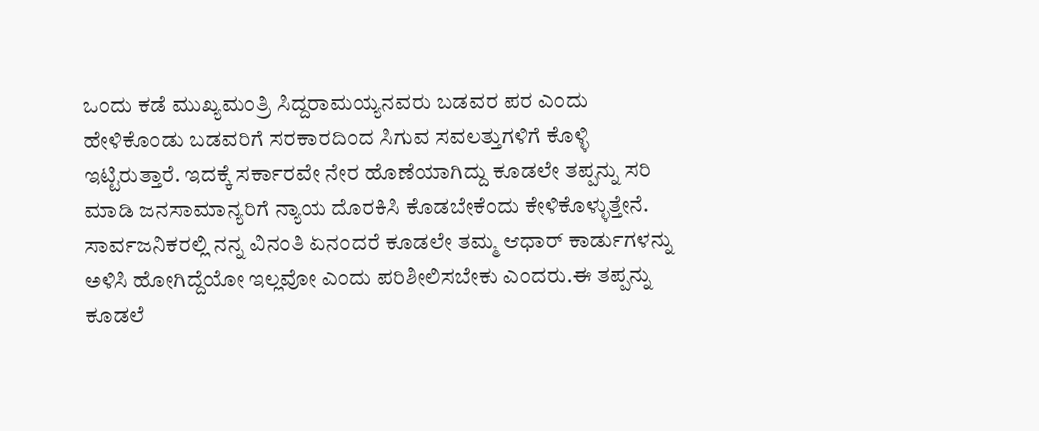ಒಂದು ಕಡೆ ಮುಖ್ಯಮಂತ್ರಿ ಸಿದ್ದರಾಮಯ್ಯನವರು ಬಡವರ ಪರ ಎಂದು ಹೇಳಿಕೊಂಡು ಬಡವರಿಗೆ ಸರಕಾರದಿಂದ ಸಿಗುವ ಸವಲತ್ತುಗಳಿಗೆ ಕೊಳ್ಳಿ ಇಟ್ಟಿರುತ್ತಾರೆ. ಇದಕ್ಕೆ ಸರ್ಕಾರವೇ ನೇರ ಹೊಣೆಯಾಗಿದ್ದು ಕೂಡಲೇ ತಪ್ಪನ್ನು ಸರಿ ಮಾಡಿ ಜನಸಾಮಾನ್ಯರಿಗೆ ನ್ಯಾಯ ದೊರಕಿಸಿ ಕೊಡಬೇಕೆಂದು ಕೇಳಿಕೊಳ್ಳುತ್ತೇನೆ. ಸಾರ್ವಜನಿಕರಲ್ಲಿ ನನ್ನ ವಿನಂತಿ ಏನಂದರೆ ಕೂಡಲೇ ತಮ್ಮ ಆಧಾರ್ ಕಾರ್ಡುಗಳನ್ನು ಅಳಿಸಿ ಹೋಗಿದ್ದೆಯೋ ಇಲ್ಲವೋ ಎಂದು ಪರಿಶೀಲಿಸಬೇಕು ಎಂದರು.ಈ ತಪ್ಪನ್ನು ಕೂಡಲೆ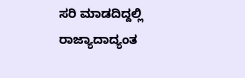ಸರಿ ಮಾಡದಿದ್ದಲ್ಲಿ ರಾಜ್ಯಾದಾದ್ಯಂತ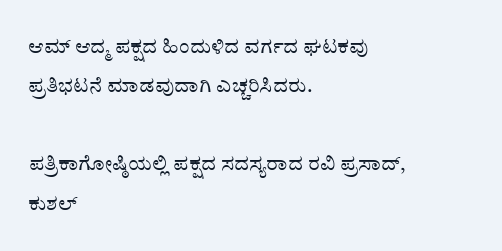ಆಮ್ ಆದ್ಮ ಪಕ್ಷದ ಹಿಂದುಳಿದ ವರ್ಗದ ಘಟಕವು ಪ್ರತಿಭಟನೆ ಮಾಡವುದಾಗಿ ಎಚ್ಚರಿಸಿದರು.

ಪತ್ರಿಕಾಗೋಷ್ಠಿಯಲ್ಲಿ ಪಕ್ಷದ ಸದಸ್ಯರಾದ ರವಿ ಪ್ರಸಾದ್, ಕುಶಲ್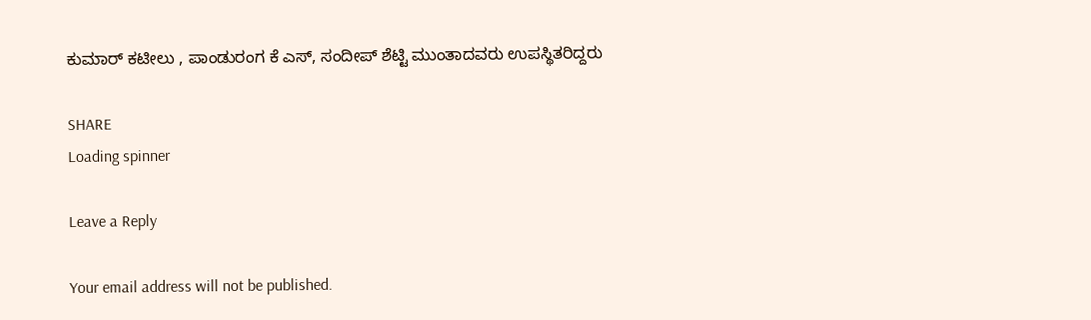ಕುಮಾರ್ ಕಟೀಲು , ಪಾಂಡುರಂಗ ಕೆ ಎಸ್, ಸಂದೀಪ್ ಶೆಟ್ಟಿ ಮುಂತಾದವರು ಉಪಸ್ಥಿತರಿದ್ದರು

SHARE
Loading spinner

Leave a Reply

Your email address will not be published.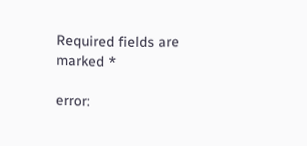Required fields are marked *

error: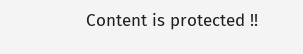Content is protected !!